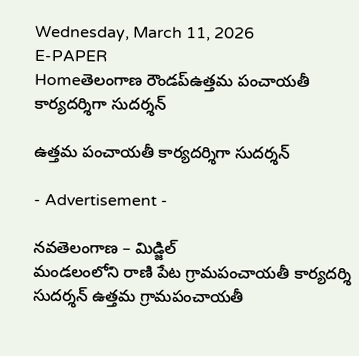Wednesday, March 11, 2026
E-PAPER
Homeతెలంగాణ రౌండప్ఉత్తమ పంచాయతీ కార్యదర్శిగా సుదర్శన్

ఉత్తమ పంచాయతీ కార్యదర్శిగా సుదర్శన్

- Advertisement -

నవతెలంగాణ – మిడ్జిల్
మండలంలోని రాణి పేట గ్రామపంచాయతీ కార్యదర్శి సుదర్శన్ ఉత్తమ గ్రామపంచాయతీ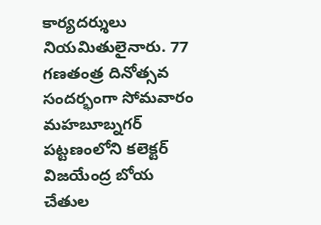కార్యదర్శులు నియమితులైనారు. 77 గణతంత్ర దినోత్సవ సందర్భంగా సోమవారం మహబూబ్నగర్ పట్టణంలోని కలెక్టర్ విజయేంద్ర బోయ చేతుల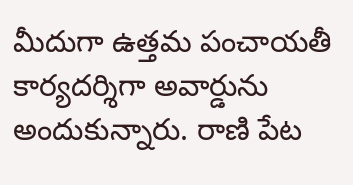మీదుగా ఉత్తమ పంచాయతీ కార్యదర్శిగా అవార్డును అందుకున్నారు. రాణి పేట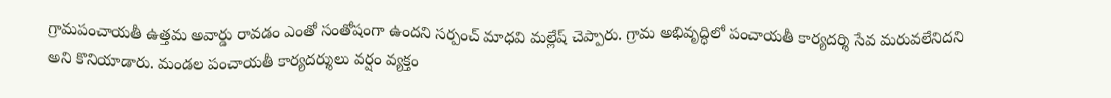గ్రామపంచాయతీ ఉత్తమ అవార్డు రావడం ఎంతో సంతోషంగా ఉందని సర్పంచ్ మాధవి మల్లేష్ చెప్పారు. గ్రామ అభివృద్ధిలో పంచాయతీ కార్యదర్శి సేవ మరువలేనిదని అని కొనియాడారు. మండల పంచాయతీ కార్యదర్శులు వర్షం వ్యక్తం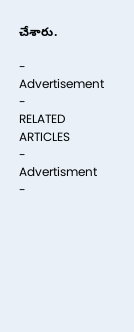చేశారు.

- Advertisement -
RELATED ARTICLES
- Advertisment -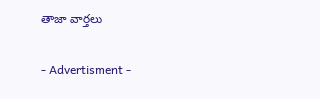తాజా వార్తలు

- Advertisment -